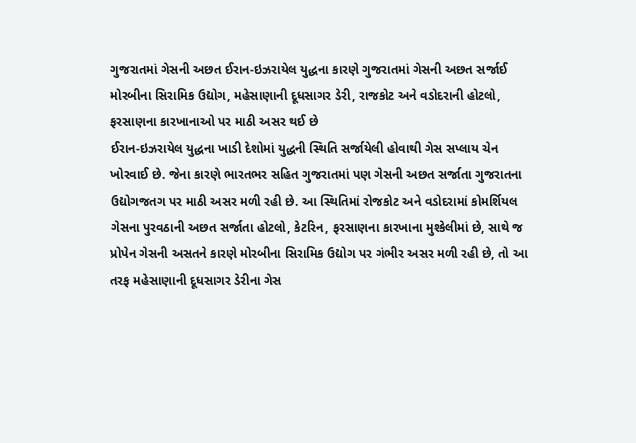ગુજરાતમાં ગેસની અછત ઈરાન-ઇઝરાયેલ યુદ્ધના કારણે ગુજરાતમાં ગેસની અછત સર્જાઈ મોરબીના સિરામિક ઉદ્યોગ, મહેસાણાની દૂધસાગર ડેરી, રાજકોટ અને વડોદરાની હોટલો, ફરસાણના કારખાનાઓ પર માઠી અસર થઈ છે
ઈરાન-ઇઝરાયેલ યુદ્ધના ખાડી દેશોમાં યુદ્ધની સ્થિતિ સર્જાયેલી હોવાથી ગેસ સપ્લાય ચેન ખોરવાઈ છે. જેના કારણે ભારતભર સહિત ગુજરાતમાં પણ ગેસની અછત સર્જાતા ગુજરાતના ઉદ્યોગજતગ પર માઠી અસર મળી રહી છે. આ સ્થિતિમાં રોજકોટ અને વડોદરામાં કોમર્શિયલ ગેસના પુરવઠાની અછત સર્જાતા હોટલો, કેટરિન, ફરસાણના કારખાના મુશ્કેલીમાં છે, સાથે જ પ્રોપેન ગેસની અસતને કારણે મોરબીના સિરામિક ઉદ્યોગ પર ગંભીર અસર મળી રહી છે, તો આ તરફ મહેસાણાની દૂધસાગર ડેરીના ગેસ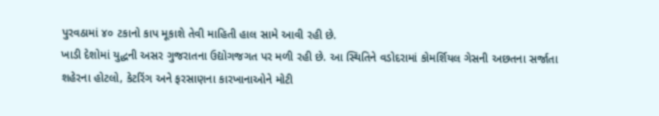પુરવઠામાં ૪૦ ટકાનો કાપ મૂકાશે તેવી માહિતી હાલ સામે આવી રહી છે.
ખાડી દેશોમાં યુદ્ધની અસર ગુજરાતના ઉદ્યોગજગત પર મળી રહી છે. આ સ્થિતિને વડોદરામાં કોમર્શિયલ ગેસની અછતના સર્જાતા શહેરના હોટલો, કેટરિંગ અને ફરસાણના કારખાનાઓને મોટી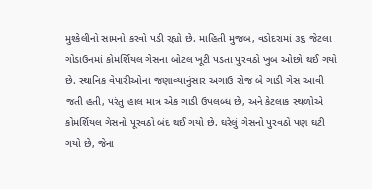મુશ્કેલીનો સામનો કરવો પડી રહ્યો છે. માહિતી મુજબ, વડોદરામાં ૩૬ જેટલા ગોડાઉનમાં કોમર્શિયલ ગેસના બોટલ ખૂટી પડતા પુરવઠો ખુબ ઓછો થઈ ગયો છે. સ્થાનિક વેપારીઓના જણાવ્યાનુંસાર અગાઉ રોજ બે ગાડી ગેસ આવી જતી હતી, પરંતુ હાલ માત્ર એક ગાડી ઉપલબ્ધ છે, અને કેટલાક સ્થળોએ કોમર્શિયલ ગેસનો પૂરવઠો બંદ થઈ ગયો છે. ઘરેલું ગેસનો પુરવઠો પણ ઘટી ગયો છે, જેના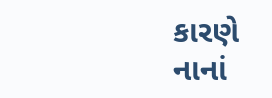કારણે નાનાં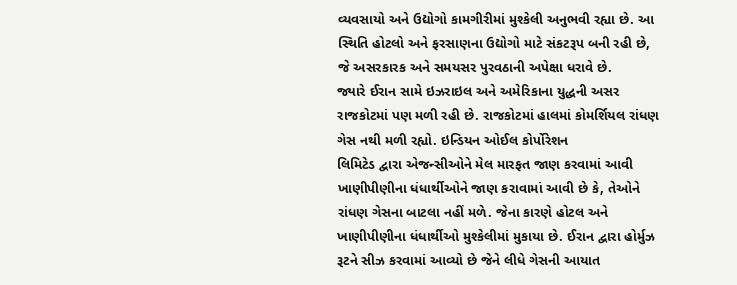વ્યવસાયો અને ઉદ્યોગો કામગીરીમાં મુશ્કેલી અનુભવી રહ્યા છે. આ સ્થિતિ હોટલો અને ફરસાણના ઉદ્યોગો માટે સંકટરૂપ બની રહી છે, જે અસરકારક અને સમયસર પુરવઠાની અપેક્ષા ધરાવે છે.
જ્યારે ઈરાન સામે ઇઝરાઇલ અને અમેરિકાના યુદ્ધની અસર રાજકોટમાં પણ મળી રહી છે. રાજકોટમાં હાલમાં કોમર્શિયલ રાંધણ ગેસ નથી મળી રહ્યો. ઇન્ડિયન ઓઈલ કોર્પોરેશન
લિમિટેડ દ્વારા એજન્સીઓને મેલ મારફત જાણ કરવામાં આવી ખાણીપીણીના ધંધાર્થીઓને જાણ કરાવામાં આવી છે કે, તેઓને રાંધણ ગેસના બાટલા નહીં મળે. જેના કારણે હોટલ અને ખાણીપીણીના ધંધાર્થીઓ મુશ્કેલીમાં મુકાયા છે. ઈરાન દ્વારા હોર્મુઝ રૂટને સીઝ કરવામાં આવ્યો છે જેને લીધે ગેસની આયાત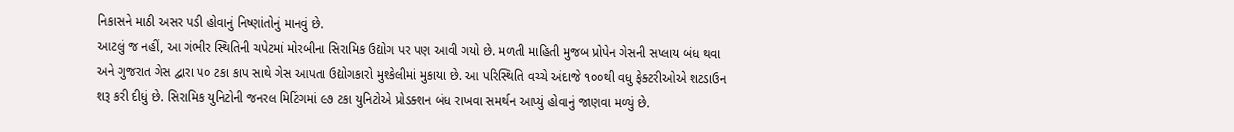નિકાસને માઠી અસર પડી હોવાનું નિષ્ણાંતોનું માનવું છે.
આટલું જ નહીં, આ ગંભીર સ્થિતિની ચપેટમાં મોરબીના સિરામિક ઉદ્યોગ પર પણ આવી ગયો છે. મળતી માહિતી મુજબ પ્રોપેન ગેસની સપ્લાય બંધ થવા અને ગુજરાત ગેસ દ્વારા ૫૦ ટકા કાપ સાથે ગેસ આપતા ઉદ્યોગકારો મુશ્કેલીમાં મુકાયા છે. આ પરિસ્થિતિ વચ્ચે અંદાજે ૧૦૦થી વધુ ફેક્ટરીઓએ શટડાઉન શરૂ કરી દીધું છે. સિરામિક યુનિટોની જનરલ મિટિંગમાં ૯૭ ટકા યુનિટોએ પ્રોડક્શન બંધ રાખવા સમર્થન આપ્યું હોવાનું જાણવા મળ્યું છે.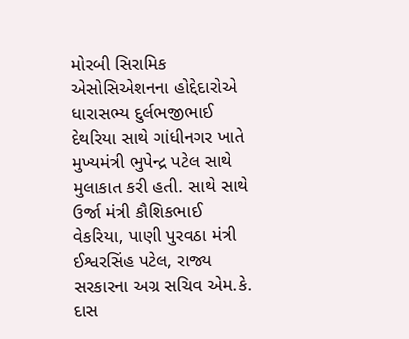મોરબી સિરામિક એસોસિએશનના હોદ્દેદારોએ ધારાસભ્ય દુર્લભજીભાઈ દેથરિયા સાથે ગાંધીનગર ખાતે મુખ્યમંત્રી ભુપેન્દ્ર પટેલ સાથે મુલાકાત કરી હતી. સાથે સાથે ઉર્જા મંત્રી કૌશિકભાઈ વેકરિયા, પાણી પુરવઠા મંત્રી ઈશ્વરસિંહ પટેલ, રાજ્ય સરકારના અગ્ર સચિવ એમ.કે. દાસ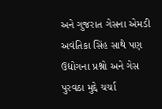અને ગુજરાત ગેસના એમડી અવંતિકા સિંહ સાથે પણ ઉદ્યોગના પ્રશ્નો અને ગેસ પુરવઠા મુદ્દે ચર્ચા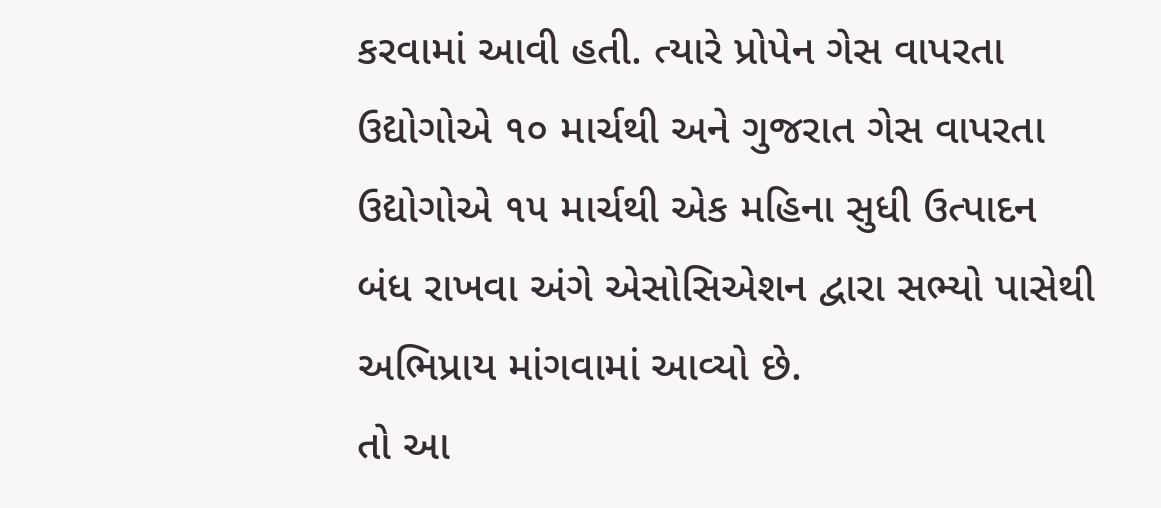કરવામાં આવી હતી. ત્યારે પ્રોપેન ગેસ વાપરતા ઉદ્યોગોએ ૧૦ માર્ચથી અને ગુજરાત ગેસ વાપરતા ઉદ્યોગોએ ૧૫ માર્ચથી એક મહિના સુધી ઉત્પાદન બંધ રાખવા અંગે એસોસિએશન દ્વારા સભ્યો પાસેથી અભિપ્રાય માંગવામાં આવ્યો છે.
તો આ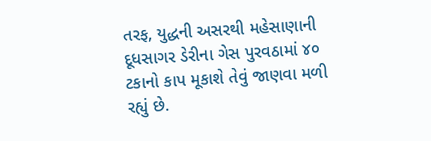તરફ, યુદ્ધની અસરથી મહેસાણાની દૂધસાગર ડેરીના ગેસ પુરવઠામાં ૪૦ ટકાનો કાપ મૂકાશે તેવું જાણવા મળી રહ્યું છે.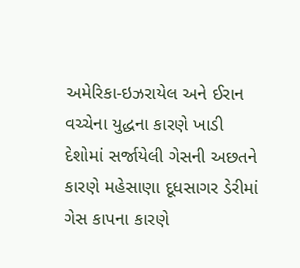અમેરિકા-ઇઝરાયેલ અને ઈરાન વચ્ચેના યુદ્ધના કારણે ખાડી દેશોમાં સર્જાયેલી ગેસની અછતને કારણે મહેસાણા દૂધસાગર ડેરીમાં ગેસ કાપના કારણે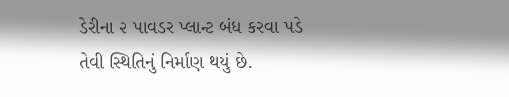ડેરીના ૨ પાવડર પ્લાન્ટ બંધ કરવા પડે તેવી સ્થિતિનું નિર્માણ થયું છે.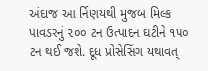અંદાજ આ ર્નિણયથી મુજબ મિલ્ક પાવડરનું ૨૦૦ ટન ઉત્પાદન ઘટીને ૧૫૦ ટન થઈ જશે. દૂધ પ્રોસેસિંગ યથાવત્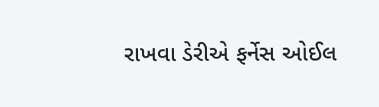રાખવા ડેરીએ ફર્નેસ ઓઈલ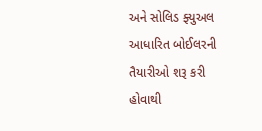અને સોલિડ ફ્યુઅલ આધારિત બોઈલરની તૈયારીઓ શરૂ કરી હોવાથી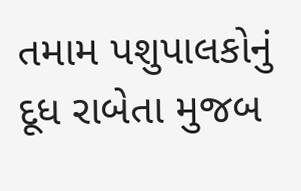તમામ પશુપાલકોનું દૂધ રાબેતા મુજબ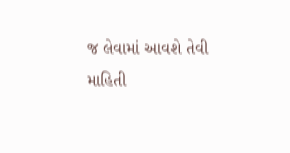જ લેવામાં આવશે તેવી માહિતી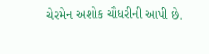ચેરમેન અશોક ચૌધરીની આપી છે.